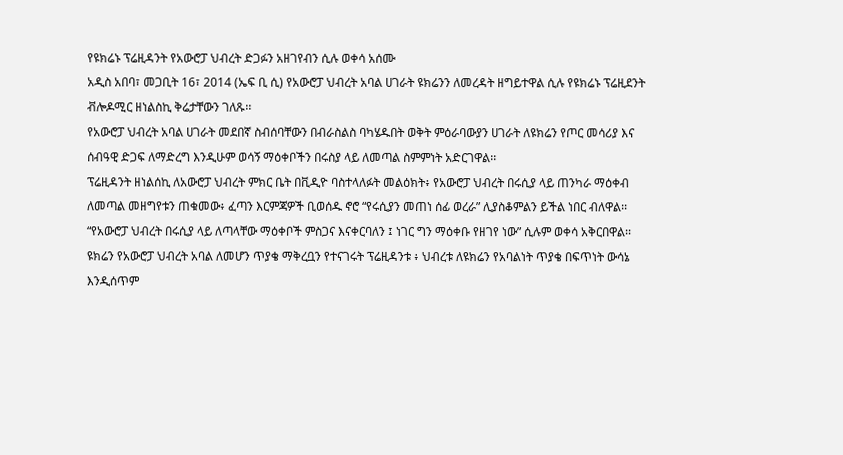የዩክሬኑ ፕሬዚዳንት የአውሮፓ ህብረት ድጋፉን አዘገየብን ሲሉ ወቀሳ አሰሙ
አዲስ አበባ፣ መጋቢት 16፣ 2014 (ኤፍ ቢ ሲ) የአውሮፓ ህብረት አባል ሀገራት ዩክሬንን ለመረዳት ዘግይተዋል ሲሉ የዩክሬኑ ፕሬዚደንት ቭሎዶሚር ዘነልስኪ ቅሬታቸውን ገለጹ፡፡
የአውሮፓ ህብረት አባል ሀገራት መደበኛ ስብሰባቸውን በብራስልስ ባካሄዱበት ወቅት ምዕራባውያን ሀገራት ለዩክሬን የጦር መሳሪያ እና ሰብዓዊ ድጋፍ ለማድረግ እንዲሁም ወሳኝ ማዕቀቦችን በሩስያ ላይ ለመጣል ስምምነት አድርገዋል፡፡
ፕሬዚዳንት ዘነልሰኪ ለአውሮፓ ህብረት ምክር ቤት በቪዲዮ ባስተላለፉት መልዕክት፥ የአውሮፓ ህብረት በሩሲያ ላይ ጠንካራ ማዕቀብ ለመጣል መዘግየቱን ጠቁመው፥ ፈጣን እርምጃዎች ቢወሰዱ ኖሮ “የሩሲያን መጠነ ሰፊ ወረራ” ሊያስቆምልን ይችል ነበር ብለዋል፡፡
“የአውሮፓ ህብረት በሩሲያ ላይ ለጣላቸው ማዕቀቦች ምስጋና እናቀርባለን ፤ ነገር ግን ማዕቀቡ የዘገየ ነው” ሲሉም ወቀሳ አቅርበዋል፡፡
ዩክሬን የአውሮፓ ህብረት አባል ለመሆን ጥያቄ ማቅረቧን የተናገሩት ፕሬዚዳንቱ ፥ ህብረቱ ለዩክሬን የአባልነት ጥያቄ በፍጥነት ውሳኔ እንዲሰጥም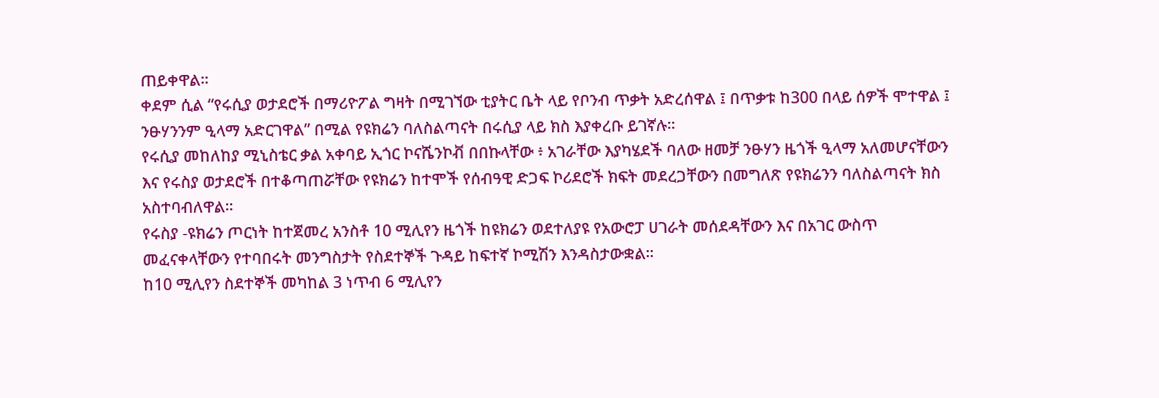ጠይቀዋል፡፡
ቀደም ሲል “የሩሲያ ወታደሮች በማሪዮፖል ግዛት በሚገኘው ቲያትር ቤት ላይ የቦንብ ጥቃት አድረሰዋል ፤ በጥቃቱ ከ300 በላይ ሰዎች ሞተዋል ፤ ንፁሃንንም ዒላማ አድርገዋል” በሚል የዩክሬን ባለስልጣናት በሩሲያ ላይ ክስ እያቀረቡ ይገኛሉ፡፡
የሩሲያ መከለከያ ሚኒስቴር ቃል አቀባይ ኢጎር ኮናሼንኮቭ በበኩላቸው ፥ አገራቸው እያካሄደች ባለው ዘመቻ ንፁሃን ዜጎች ዒላማ አለመሆናቸውን እና የሩስያ ወታደሮች በተቆጣጠሯቸው የዩክሬን ከተሞች የሰብዓዊ ድጋፍ ኮሪደሮች ክፍት መደረጋቸውን በመግለጽ የዩክሬንን ባለስልጣናት ክስ አስተባብለዋል፡፡
የሩስያ -ዩክሬን ጦርነት ከተጀመረ አንስቶ 10 ሚሊየን ዜጎች ከዩክሬን ወደተለያዩ የአውሮፓ ሀገራት መሰደዳቸውን እና በአገር ውስጥ መፈናቀላቸውን የተባበሩት መንግስታት የስደተኞች ጉዳይ ከፍተኛ ኮሚሽን እንዳስታውቋል፡፡
ከ10 ሚሊየን ስደተኞች መካከል 3 ነጥብ 6 ሚሊየን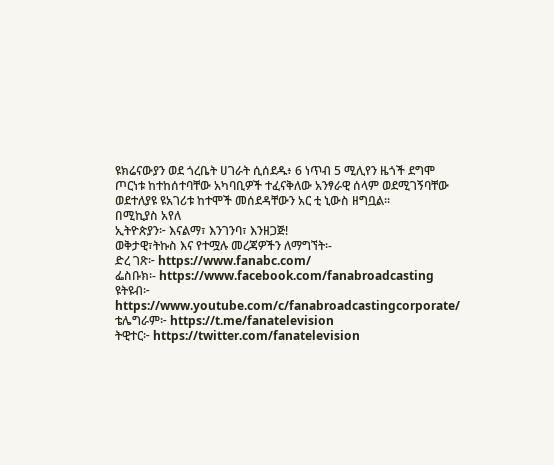ዩክሬናውያን ወደ ጎረቤት ሀገራት ሲሰደዱ፥ 6 ነጥብ 5 ሚሊየን ዜጎች ደግሞ ጦርነቱ ከተከሰተባቸው አካባቢዎች ተፈናቅለው አንፃራዊ ሰላም ወደሚገኝባቸው ወደተለያዩ ዩአገሪቱ ከተሞች መሰደዳቸውን አር ቲ ኒውስ ዘግቧል፡፡
በሚኪያስ አየለ
ኢትዮጵያን፦ እናልማ፣ እንገንባ፣ እንዘጋጅ!
ወቅታዊ፣ትኩስ እና የተሟሉ መረጃዎችን ለማግኘት፡-
ድረ ገጽ፦ https://www.fanabc.com/
ፌስቡክ፡- https://www.facebook.com/fanabroadcasting
ዩትዩብ፦ https://www.youtube.com/c/fanabroadcastingcorporate/
ቴሌግራም፦ https://t.me/fanatelevision
ትዊተር፦ https://twitter.com/fanatelevision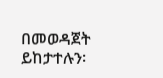በመወዳጀት ይከታተሉን፡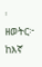፡
ዘወትር፦ ከእኛ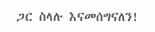ጋር ስላሉ እናመሰግናለን!